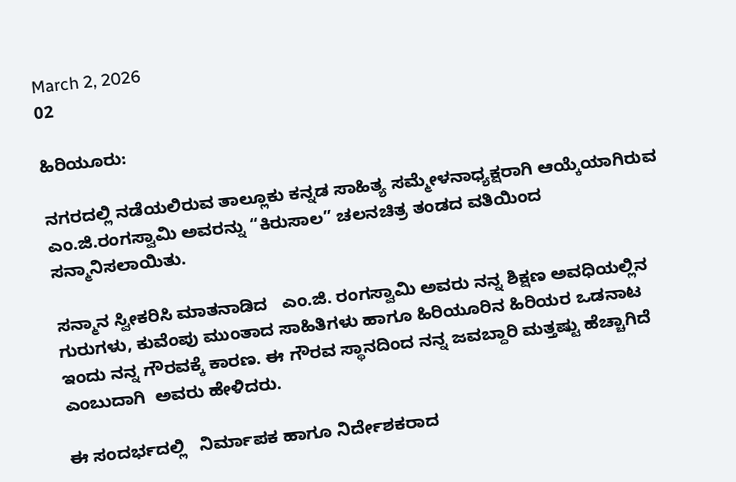March 2, 2026
02

ಹಿರಿಯೂರು:

ನಗರದಲ್ಲಿ ನಡೆಯಲಿರುವ ತಾಲ್ಲೂಕು ಕನ್ನಡ ಸಾಹಿತ್ಯ ಸಮ್ಮೇಳನಾಧ್ಯಕ್ಷರಾಗಿ ಆಯ್ಕೆಯಾಗಿರುವ ಎಂ.ಜಿ.ರಂಗಸ್ವಾಮಿ ಅವರನ್ನು “ಕಿರುಸಾಲ” ಚಲನಚಿತ್ರ ತಂಡದ ವತಿಯಿಂದ  ಸನ್ಮಾನಿಸಲಾಯಿತು.

ಸನ್ಮಾನ ಸ್ವೀಕರಿಸಿ ಮಾತನಾಡಿದ   ಎಂ.ಜಿ. ರಂಗಸ್ವಾಮಿ ಅವರು ನನ್ನ ಶಿಕ್ಷಣ ಅವಧಿಯಲ್ಲಿನ    ಗುರುಗಳು, ಕುವೆಂಪು ಮುಂತಾದ ಸಾಹಿತಿಗಳು ಹಾಗೂ ಹಿರಿಯೂರಿನ ಹಿರಿಯರ ಒಡನಾಟ ಇಂದು ನನ್ನ ಗೌರವಕ್ಕೆ ಕಾರಣ. ಈ ಗೌರವ ಸ್ಥಾನದಿಂದ ನನ್ನ ಜವಬ್ದಾರಿ ಮತ್ತಷ್ಟು ಹೆಚ್ಚಾಗಿದೆ ಎಂಬುದಾಗಿ  ಅವರು ಹೇಳಿದರು.

ಈ ಸಂದರ್ಭದಲ್ಲಿ   ನಿರ್ಮಾಪಕ ಹಾಗೂ ನಿರ್ದೇಶಕರಾದ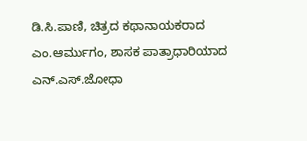ಡಿ.ಸಿ.ಪಾಣಿ, ಚಿತ್ರದ ಕಥಾನಾಯಕರಾದ ಎಂ.ಆರ್ಮುಗಂ, ಶಾಸಕ ಪಾತ್ರಾಧಾರಿಯಾದ ಎನ್.ಎಸ್.ಜೋಧಾ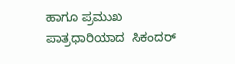ಹಾಗೂ ಪ್ರಮುಖ ಪಾತ್ರಧಾರಿಯಾದ  ಸಿಕಂದರ್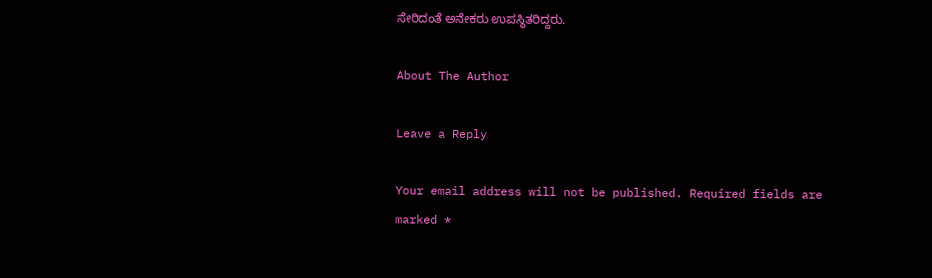ಸೇರಿದಂತೆ ಅನೇಕರು ಉಪಸ್ಥಿತರಿದ್ದರು.

About The Author

Leave a Reply

Your email address will not be published. Required fields are marked *